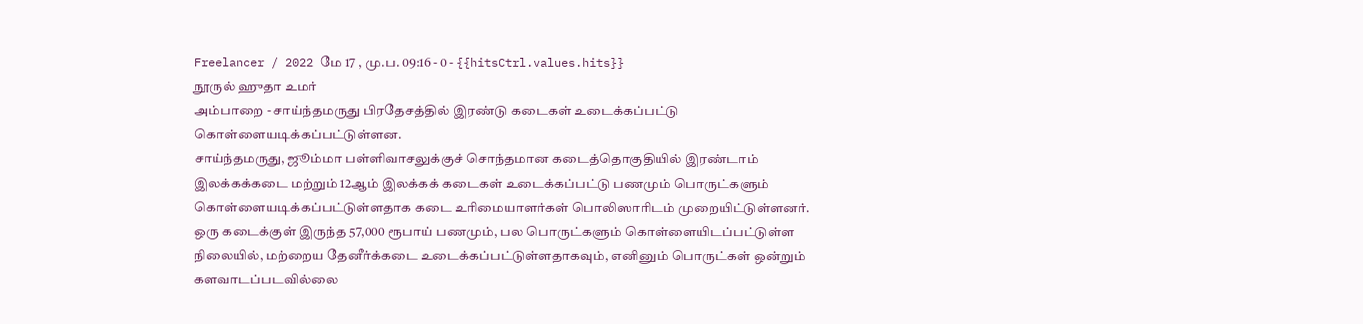Freelancer / 2022 மே 17 , மு.ப. 09:16 - 0 - {{hitsCtrl.values.hits}}
நூருல் ஹுதா உமர்
அம்பாறை - சாய்ந்தமருது பிரதேசத்தில் இரண்டு கடைகள் உடைக்கப்பட்டு கொள்ளையடிக்கப்பட்டுள்ளன.
சாய்ந்தமருது, ஜூம்மா பள்ளிவாசலுக்குச் சொந்தமான கடைத்தொகுதியில் இரண்டாம் இலக்கக்கடை மற்றும் 12ஆம் இலக்கக் கடைகள் உடைக்கப்பட்டு பணமும் பொருட்களும் கொள்ளையடிக்கப்பட்டுள்ளதாக கடை உரிமையாளர்கள் பொலிஸாரிடம் முறையிட்டுள்ளனர்.
ஒரு கடைக்குள் இருந்த 57,000 ரூபாய் பணமும், பல பொருட்களும் கொள்ளையிடப்பட்டுள்ள நிலையில், மற்றைய தேனீர்க்கடை உடைக்கப்பட்டுள்ளதாகவும், எனினும் பொருட்கள் ஒன்றும் களவாடப்படவில்லை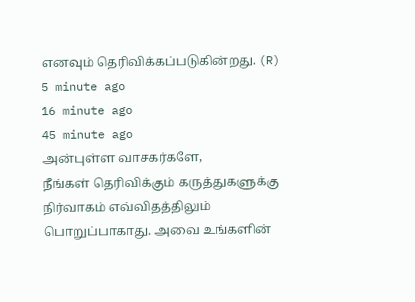எனவும் தெரிவிக்கப்படுகின்றது. (R)
5 minute ago
16 minute ago
45 minute ago
அன்புள்ள வாசகர்களே,
நீங்கள் தெரிவிக்கும் கருத்துகளுக்கு நிர்வாகம் எவ்விதத்திலும் பொறுப்பாகாது. அவை உங்களின்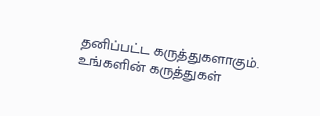தனிப்பட்ட கருத்துகளாகும். உங்களின் கருத்துகள்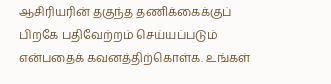ஆசிரியரின் தகுந்த தணிக்கைக்குப் பிறகே பதிவேற்றம் செய்யப்படும் என்பதைக் கவனத்திற்கொள்க. உங்கள்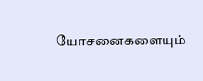யோசனைகளையும்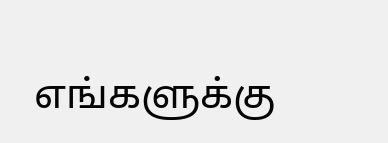எங்களுக்கு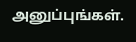அனுப்புங்கள்.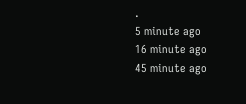.
5 minute ago
16 minute ago
45 minute ago